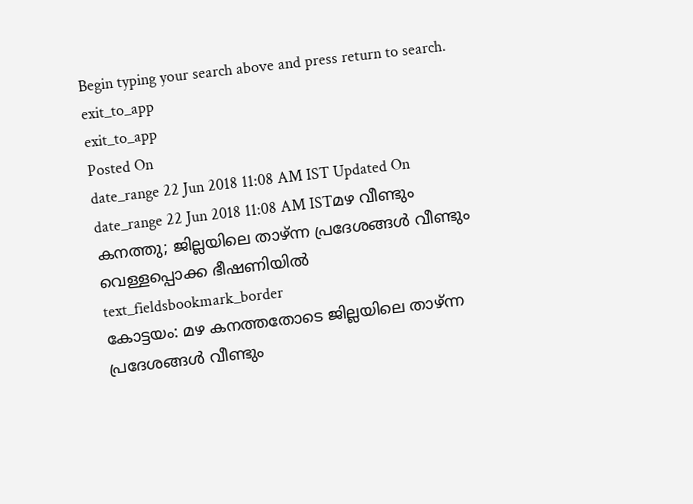Begin typing your search above and press return to search.
exit_to_app
exit_to_app
Posted On
date_range 22 Jun 2018 11:08 AM IST Updated On
date_range 22 Jun 2018 11:08 AM ISTമഴ വീണ്ടും കനത്തു; ജില്ലയിലെ താഴ്ന്ന പ്രദേശങ്ങൾ വീണ്ടും വെള്ളപ്പൊക്ക ഭീഷണിയിൽ
text_fieldsbookmark_border
കോട്ടയം: മഴ കനത്തതോടെ ജില്ലയിലെ താഴ്ന്ന പ്രദേശങ്ങൾ വീണ്ടും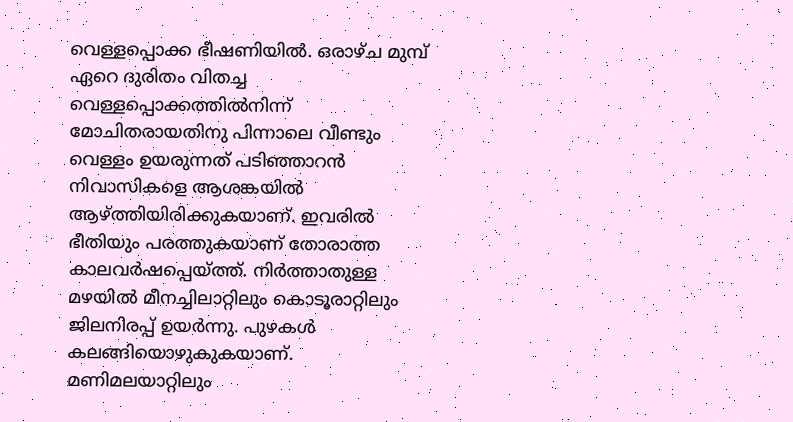വെള്ളപ്പൊക്ക ഭീഷണിയിൽ. ഒരാഴ്ച മുമ്പ് ഏറെ ദുരിതം വിതച്ച വെള്ളപ്പൊക്കത്തിൽനിന്ന് മോചിതരായതിനു പിന്നാലെ വീണ്ടും വെള്ളം ഉയരുന്നത് പടിഞ്ഞാറൻ നിവാസികളെ ആശങ്കയിൽ ആഴ്ത്തിയിരിക്കുകയാണ്. ഇവരിൽ ഭീതിയും പരത്തുകയാണ് തോരാത്ത കാലവർഷപ്പെയ്ത്ത്. നിർത്താതുള്ള മഴയിൽ മീനച്ചിലാറ്റിലും കൊടൂരാറ്റിലും ജിലനിരപ്പ് ഉയർന്നു. പുഴകൾ കലങ്ങിയൊഴുകുകയാണ്. മണിമലയാറ്റിലും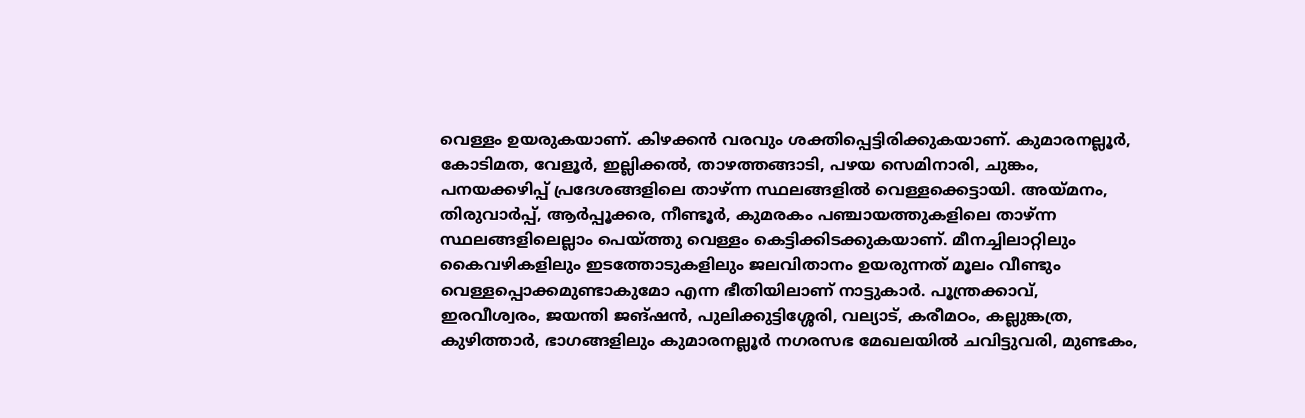വെള്ളം ഉയരുകയാണ്. കിഴക്കൻ വരവും ശക്തിപ്പെട്ടിരിക്കുകയാണ്. കുമാരനല്ലൂർ, കോടിമത, വേളൂർ, ഇല്ലിക്കൽ, താഴത്തങ്ങാടി, പഴയ സെമിനാരി, ചുങ്കം, പനയക്കഴിപ്പ് പ്രദേശങ്ങളിലെ താഴ്ന്ന സ്ഥലങ്ങളിൽ വെള്ളക്കെട്ടായി. അയ്മനം, തിരുവാർപ്പ്, ആർപ്പൂക്കര, നീണ്ടൂർ, കുമരകം പഞ്ചായത്തുകളിലെ താഴ്ന്ന സ്ഥലങ്ങളിലെല്ലാം പെയ്ത്തു വെള്ളം കെട്ടിക്കിടക്കുകയാണ്. മീനച്ചിലാറ്റിലും കൈവഴികളിലും ഇടത്തോടുകളിലും ജലവിതാനം ഉയരുന്നത് മൂലം വീണ്ടും വെള്ളപ്പൊക്കമുണ്ടാകുമോ എന്ന ഭീതിയിലാണ് നാട്ടുകാർ. പൂന്ത്രക്കാവ്, ഇരവീശ്വരം, ജയന്തി ജങ്ഷൻ, പുലിക്കുട്ടിശ്ശേരി, വല്യാട്, കരീമഠം, കല്ലുങ്കത്ര, കുഴിത്താർ, ഭാഗങ്ങളിലും കുമാരനല്ലൂർ നഗരസഭ മേഖലയിൽ ചവിട്ടുവരി, മുണ്ടകം,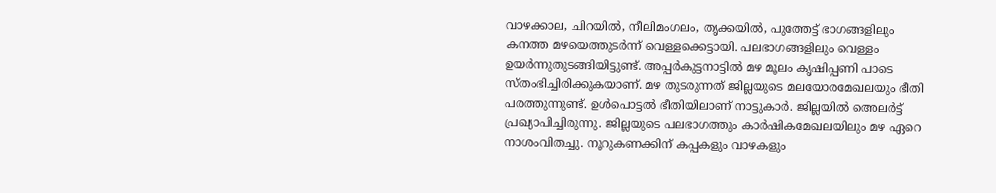വാഴക്കാല, ചിറയിൽ, നീലിമംഗലം, തൃക്കയിൽ, പുത്തേട്ട് ഭാഗങ്ങളിലും കനത്ത മഴയെത്തുടർന്ന് വെള്ളക്കെട്ടായി. പലഭാഗങ്ങളിലും വെള്ളം ഉയർന്നുതുടങ്ങിയിട്ടുണ്ട്. അപ്പർകുട്ടനാട്ടിൽ മഴ മൂലം കൃഷിപ്പണി പാടെ സ്തംഭിച്ചിരിക്കുകയാണ്. മഴ തുടരുന്നത് ജില്ലയുടെ മലയോരമേഖലയും ഭീതി പരത്തുന്നുണ്ട്. ഉൾപൊട്ടൽ ഭീതിയിലാണ് നാട്ടുകാർ. ജില്ലയിൽ അെലർട്ട് പ്രഖ്യാപിച്ചിരുന്നു. ജില്ലയുടെ പലഭാഗത്തും കാർഷികമേഖലയിലും മഴ ഏറെ നാശംവിതച്ചു. നൂറുകണക്കിന് കപ്പകളും വാഴകളും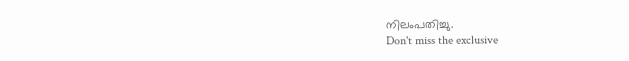നിലംപതിച്ചു.
Don't miss the exclusive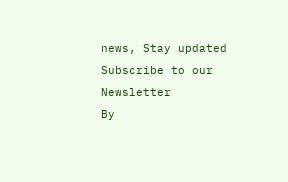news, Stay updated
Subscribe to our Newsletter
By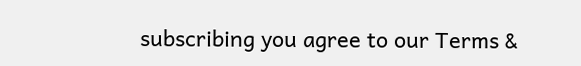subscribing you agree to our Terms &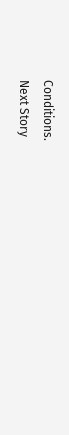Conditions.
Next Story